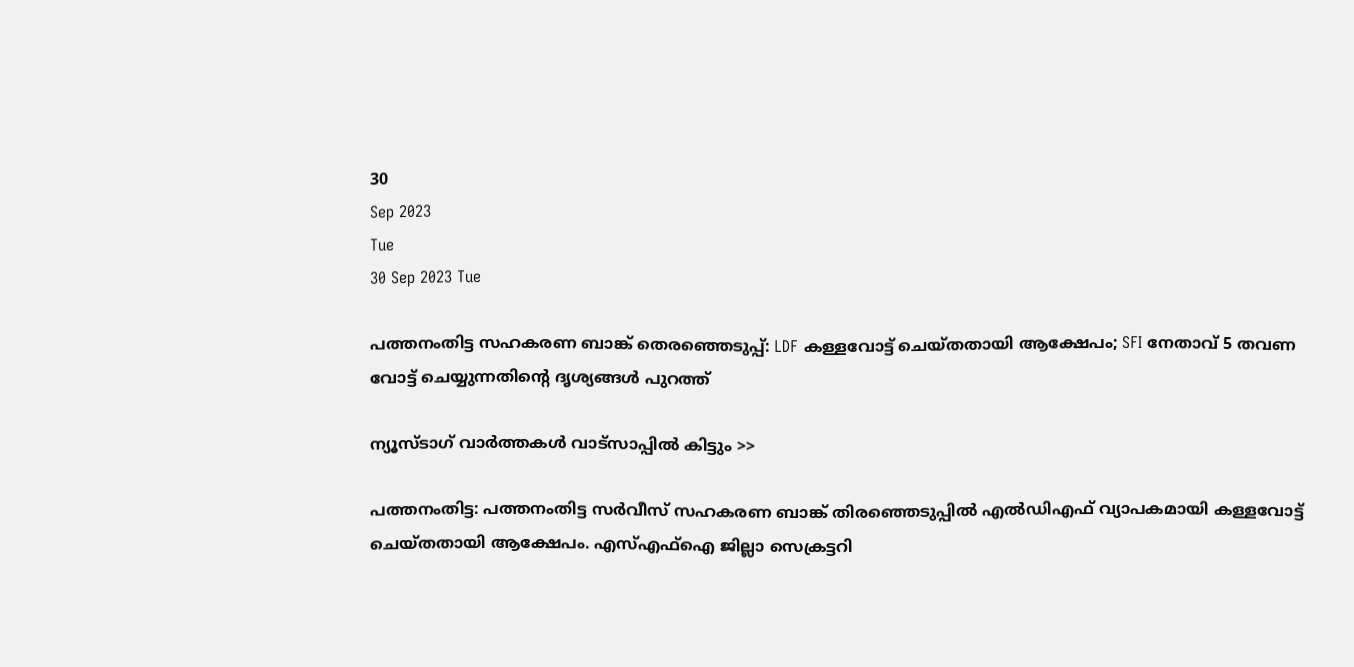30
Sep 2023
Tue
30 Sep 2023 Tue

പത്തനംതിട്ട സഹകരണ ബാങ്ക് തെരഞ്ഞെടുപ്പ്: LDF കള്ളവോട്ട് ചെയ്തതായി ആക്ഷേപം; SFI നേതാവ് 5 തവണ വോട്ട് ചെയ്യുന്നതിന്റെ ദൃശ്യങ്ങള്‍ പുറത്ത്

ന്യൂസ്ടാഗ് വാര്‍ത്തകള്‍ വാട്‌സാപ്പില്‍ കിട്ടും >>

പത്തനംതിട്ട: പത്തനംതിട്ട സര്‍വീസ് സഹകരണ ബാങ്ക് തിരഞ്ഞെടുപ്പില്‍ എല്‍ഡിഎഫ് വ്യാപകമായി കള്ളവോട്ട് ചെയ്തതായി ആക്ഷേപം. എസ്എഫ്‌ഐ ജില്ലാ സെക്രട്ടറി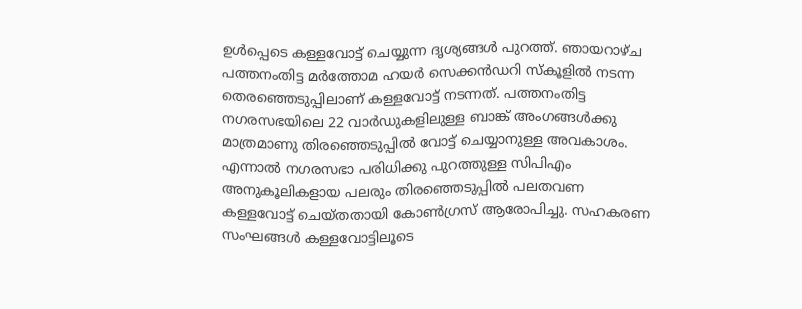ഉള്‍പ്പെടെ കള്ളവോട്ട് ചെയ്യുന്ന ദൃശ്യങ്ങള്‍ പുറത്ത്. ഞായറാഴ്ച പത്തനംതിട്ട മര്‍ത്തോമ ഹയര്‍ സെക്കന്‍ഡറി സ്‌കൂളില്‍ നടന്ന തെരഞ്ഞെടുപ്പിലാണ് കള്ളവോട്ട് നടന്നത്. പത്തനംതിട്ട നഗരസഭയിലെ 22 വാര്‍ഡുകളിലുള്ള ബാങ്ക് അംഗങ്ങള്‍ക്കു മാത്രമാണു തിരഞ്ഞെടുപ്പില്‍ വോട്ട് ചെയ്യാനുള്ള അവകാശം. എന്നാല്‍ നഗരസഭാ പരിധിക്കു പുറത്തുള്ള സിപിഎം അനുകൂലികളായ പലരും തിരഞ്ഞെടുപ്പില്‍ പലതവണ കള്ളവോട്ട് ചെയ്തതായി കോണ്‍ഗ്രസ് ആരോപിച്ചു. സഹകരണ സംഘങ്ങള്‍ കള്ളവോട്ടിലൂടെ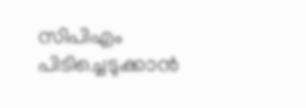സിപിഎം പിടിച്ചെടുക്കാന്‍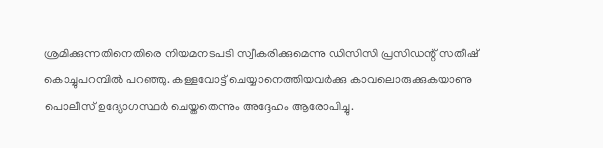ശ്രമിക്കുന്നതിനെതിരെ നിയമനടപടി സ്വീകരിക്കുമെന്നു ഡിസിസി പ്രസിഡന്റ് സതീഷ് കൊച്ചുപറമ്പില്‍ പറഞ്ഞു. കള്ളവോട്ട് ചെയ്യാനെത്തിയവര്‍ക്കു കാവലൊരുക്കുകയാണു പൊലീസ് ഉദ്യോഗസ്ഥര്‍ ചെയ്തതെന്നും അദ്ദേഹം ആരോപിച്ചു.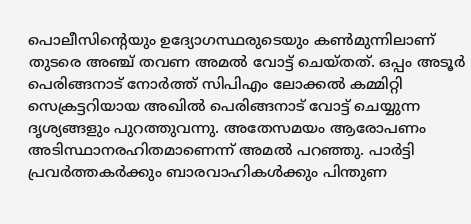പൊലീസിന്റെയും ഉദ്യോഗസ്ഥരുടെയും കണ്‍മുന്നിലാണ് തുടരെ അഞ്ച് തവണ അമല്‍ വോട്ട് ചെയ്തത്. ഒപ്പം അടൂര്‍ പെരിങ്ങനാട് നോര്‍ത്ത് സിപിഎം ലോക്കല്‍ കമ്മിറ്റി സെക്രട്ടറിയായ അഖില്‍ പെരിങ്ങനാട് വോട്ട് ചെയ്യുന്ന ദൃശ്യങ്ങളും പുറത്തുവന്നു. അതേസമയം ആരോപണം അടിസ്ഥാനരഹിതമാണെന്ന് അമല്‍ പറഞ്ഞു. പാര്‍ട്ടി പ്രവര്‍ത്തകര്‍ക്കും ബാരവാഹികള്‍ക്കും പിന്തുണ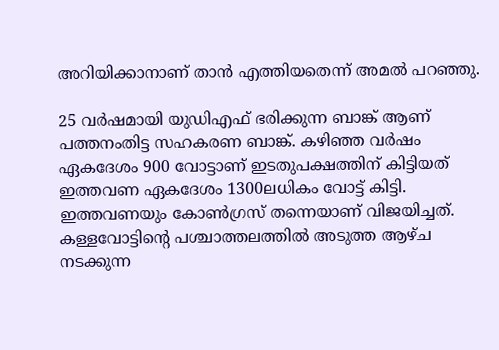അറിയിക്കാനാണ് താന്‍ എത്തിയതെന്ന് അമല്‍ പറഞ്ഞു.

25 വര്‍ഷമായി യുഡിഎഫ് ഭരിക്കുന്ന ബാങ്ക് ആണ് പത്തനംതിട്ട സഹകരണ ബാങ്ക്. കഴിഞ്ഞ വര്‍ഷം ഏകദേശം 900 വോട്ടാണ് ഇടതുപക്ഷത്തിന് കിട്ടിയത് ഇത്തവണ ഏകദേശം 1300ലധികം വോട്ട് കിട്ടി. ഇത്തവണയും കോണ്‍ഗ്രസ് തന്നെയാണ് വിജയിച്ചത്. കള്ളവോട്ടിന്റെ പശ്ചാത്തലത്തില്‍ അടുത്ത ആഴ്ച നടക്കുന്ന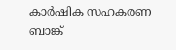കാര്‍ഷിക സഹകരണ ബാങ്ക്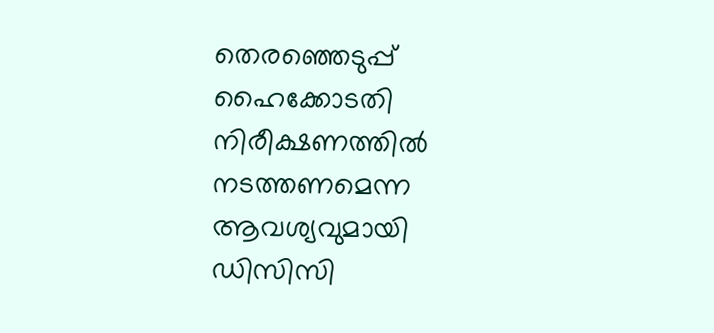തെരഞ്ഞെടുപ്പ് ഹൈക്കോടതി നിരീക്ഷണത്തില്‍ നടത്തണമെന്ന ആവശ്യവുമായി ഡിസിസി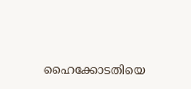ഹൈക്കോടതിയെ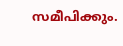സമീപിക്കും.